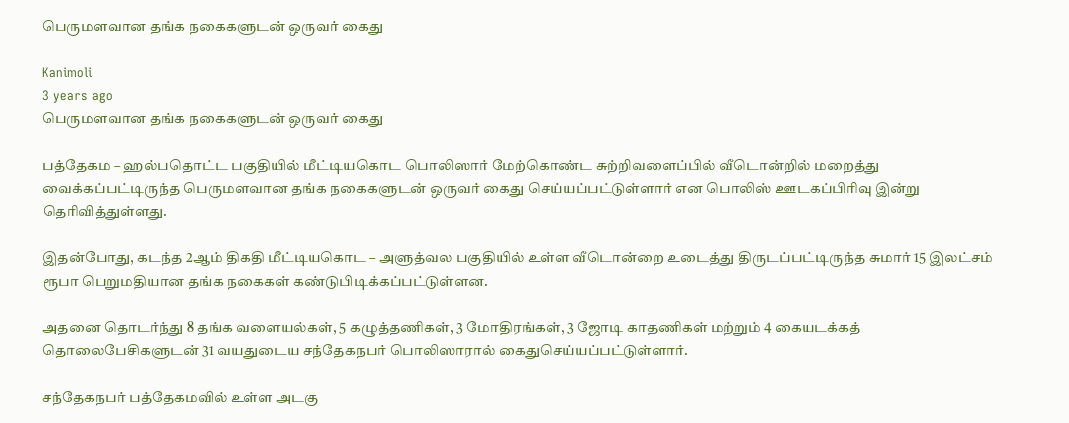பெருமளவான தங்க நகைகளுடன் ஒருவர் கைது

Kanimoli
3 years ago
பெருமளவான தங்க நகைகளுடன் ஒருவர் கைது

பத்தேகம – ஹல்பதொட்ட பகுதியில் மீட்டியகொட பொலிஸார் மேற்கொண்ட சுற்றிவளைப்பில் வீடொன்றில் மறைத்து வைக்கப்பட்டிருந்த பெருமளவான தங்க நகைகளுடன் ஒருவர் கைது செய்யப்பட்டுள்ளார் என பொலிஸ் ஊடகப்பிரிவு இன்று தெரிவித்துள்ளது.

இதன்போது, கடந்த 2ஆம் திகதி மீட்டியகொட – அளுத்வல பகுதியில் உள்ள வீடொன்றை உடைத்து திருடப்பட்டிருந்த சுமார் 15 இலட்சம் ரூபா பெறுமதியான தங்க நகைகள் கண்டுபிடிக்கப்பட்டுள்ளன.

அதனை தொடர்ந்து 8 தங்க வளையல்கள், 5 கழுத்தணிகள், 3 மோதிரங்கள், 3 ஜோடி காதணிகள் மற்றும் 4 கையடக்கத் தொலைபேசிகளுடன் 31 வயதுடைய சந்தேகநபர் பொலிஸாரால் கைதுசெய்யப்பட்டுள்ளார்.

சந்தேகநபர் பத்தேகமவில் உள்ள அடகு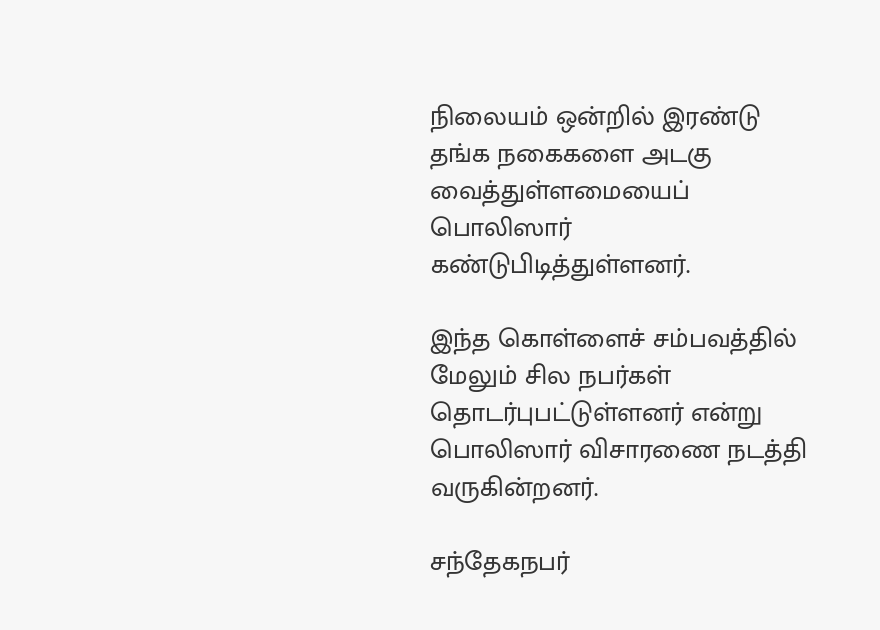நிலையம் ஒன்றில் இரண்டு தங்க நகைகளை அடகு வைத்துள்ளமையைப் பொலிஸார் கண்டுபிடித்துள்ளனர்.

இந்த கொள்ளைச் சம்பவத்தில் மேலும் சில நபர்கள் தொடர்புபட்டுள்ளனர் என்று பொலிஸார் விசாரணை நடத்தி வருகின்றனர்.

சந்தேகநபர்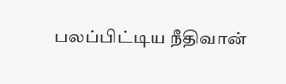பலப்பிட்டிய நீதிவான்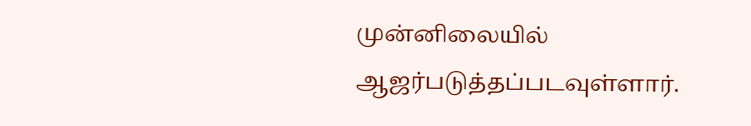முன்னிலையில் ஆஜர்படுத்தப்படவுள்ளார்.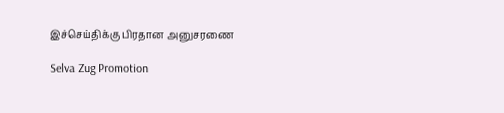இச்செய்திக்கு பிரதான அனுசரணை

Selva Zug Promotion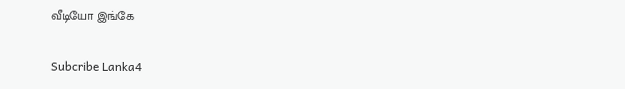வீடியோ இங்கே

Subcribe Lanka4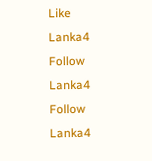Like Lanka4
Follow Lanka4
Follow Lanka4